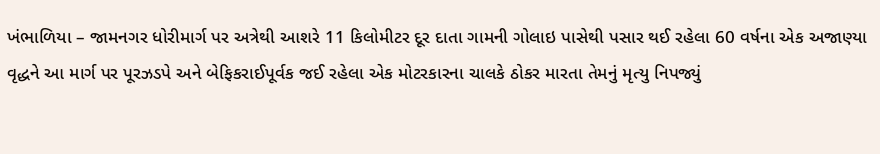ખંભાળિયા – જામનગર ધોરીમાર્ગ પર અત્રેથી આશરે 11 કિલોમીટર દૂર દાતા ગામની ગોલાઇ પાસેથી પસાર થઈ રહેલા 60 વર્ષના એક અજાણ્યા વૃદ્ધને આ માર્ગ પર પૂરઝડપે અને બેફિકરાઈપૂર્વક જઈ રહેલા એક મોટરકારના ચાલકે ઠોકર મારતા તેમનું મૃત્યુ નિપજ્યું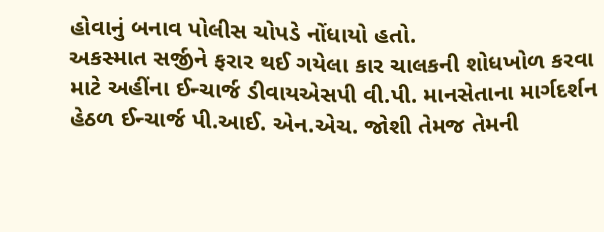હોવાનું બનાવ પોલીસ ચોપડે નોંધાયો હતો.
અકસ્માત સર્જીને ફરાર થઈ ગયેલા કાર ચાલકની શોધખોળ કરવા માટે અહીંના ઈન્ચાર્જ ડીવાયએસપી વી.પી. માનસેતાના માર્ગદર્શન હેઠળ ઈન્ચાર્જ પી.આઈ. એન.એચ. જોશી તેમજ તેમની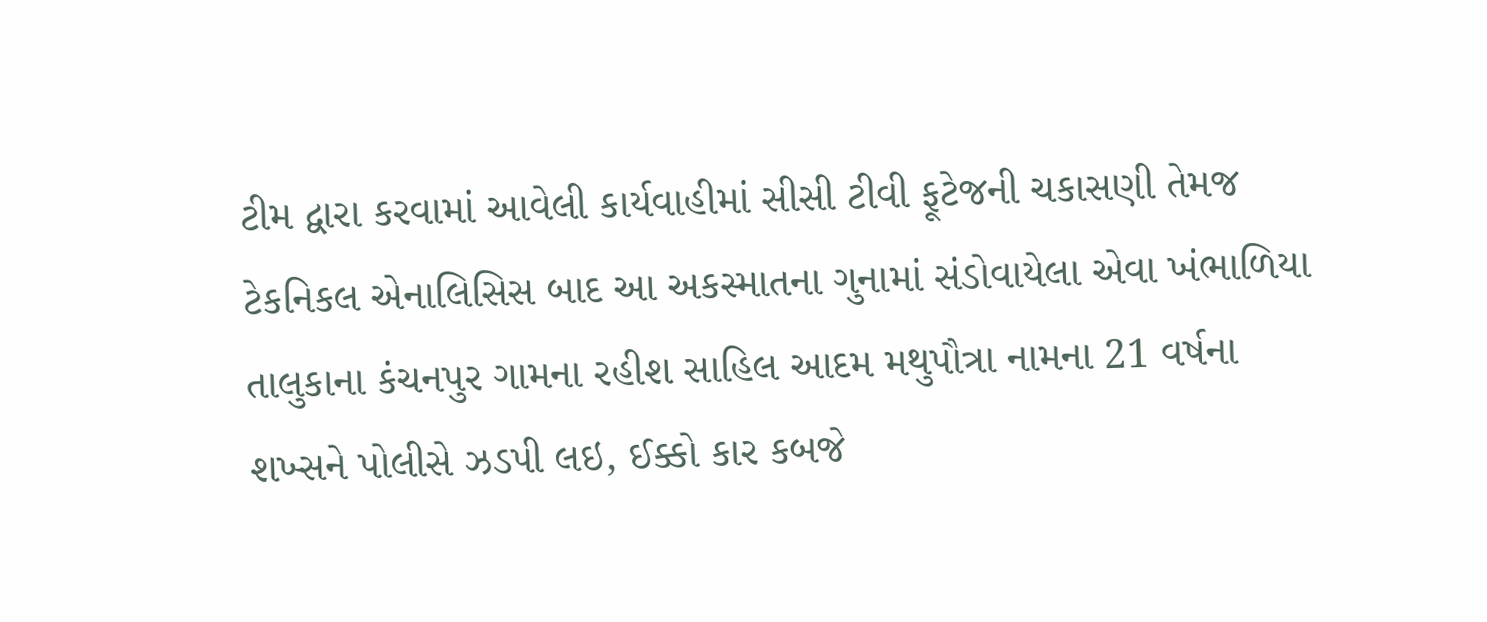ટીમ દ્વારા કરવામાં આવેલી કાર્યવાહીમાં સીસી ટીવી ફૂટેજની ચકાસણી તેમજ ટેકનિકલ એનાલિસિસ બાદ આ અકસ્માતના ગુનામાં સંડોવાયેલા એવા ખંભાળિયા તાલુકાના કંચનપુર ગામના રહીશ સાહિલ આદમ મથુપૌત્રા નામના 21 વર્ષના શખ્સને પોલીસે ઝડપી લઇ, ઈક્કો કાર કબજે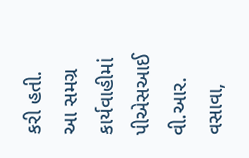કરી હતી.
આ સમગ્ર કાર્યવાહીમાં પીએસઆઈ વી.આર. વસાવા,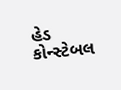હેડ કોન્સ્ટેબલ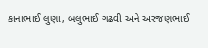કાનાભાઈ લુણા, બલુભાઈ ગઢવી અને અરજણભાઈ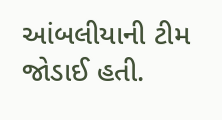આંબલીયાની ટીમ જોડાઈ હતી.